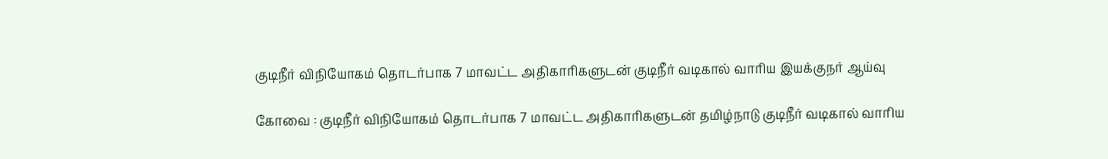குடிநீர் விநியோகம் தொடர்பாக 7 மாவட்ட அதிகாரிகளுடன் குடிநீர் வடிகால் வாரிய இயக்குநர் ஆய்வு

கோவை : குடிநீர் விநியோகம் தொடர்பாக 7 மாவட்ட அதிகாரிகளுடன் தமிழ்நாடு குடிநீர் வடிகால் வாரிய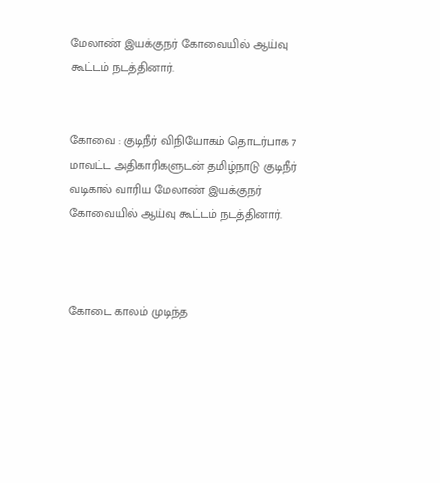மேலாண் இயக்குநர் கோவையில் ஆய்வு கூட்டம் நடத்தினார்.


கோவை : குடிநீர் விநியோகம் தொடர்பாக 7 மாவட்ட அதிகாரிகளுடன் தமிழ்நாடு குடிநீர் வடிகால் வாரிய மேலாண் இயக்குநர் கோவையில் ஆய்வு கூட்டம் நடத்தினார்.



கோடை காலம் முடிந்த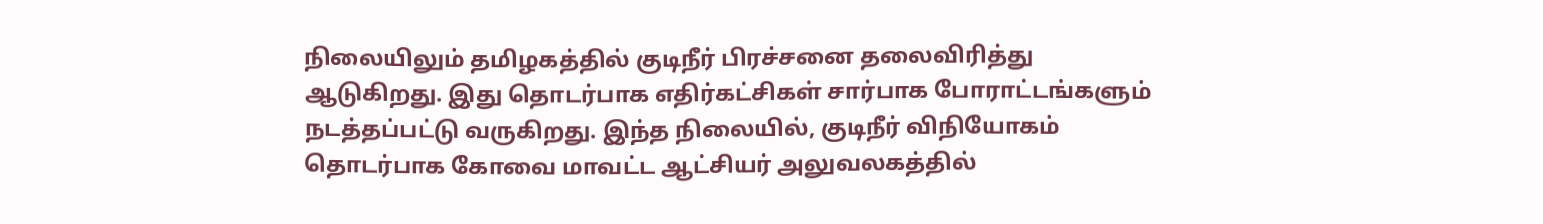நிலையிலும் தமிழகத்தில் குடிநீர் பிரச்சனை தலைவிரித்து ஆடுகிறது. இது தொடர்பாக எதிர்கட்சிகள் சார்பாக போராட்டங்களும் நடத்தப்பட்டு வருகிறது. இந்த நிலையில், குடிநீர் விநியோகம் தொடர்பாக கோவை மாவட்ட ஆட்சியர் அலுவலகத்தில்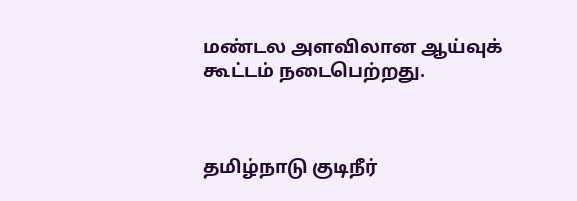மண்டல அளவிலான ஆய்வுக் கூட்டம் நடைபெற்றது.



தமிழ்நாடு குடிநீர்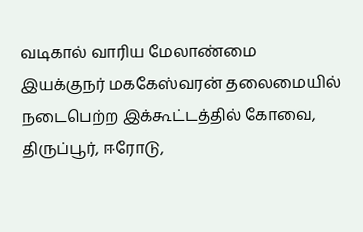வடிகால் வாரிய மேலாண்மை இயக்குநர் மககேஸ்வரன் தலைமையில் நடைபெற்ற இக்கூட்டத்தில் கோவை, திருப்பூர், ஈரோடு,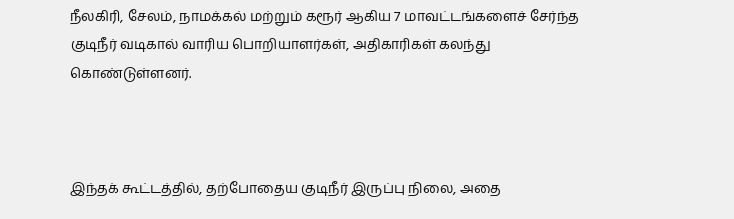நீலகிரி, சேலம், நாமக்கல் மற்றும் கரூர் ஆகிய 7 மாவட்டங்களைச் சேர்ந்த குடிநீர் வடிகால் வாரிய பொறியாளர்கள், அதிகாரிகள் கலந்து கொண்டுள்ளனர்.



இந்தக் கூட்டத்தில், தற்போதைய குடிநீர் இருப்பு நிலை, அதை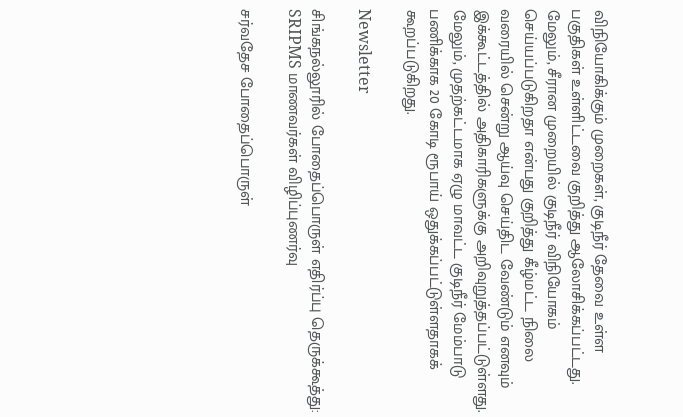விநியோகிக்கும் முறைகள், குடிநீர் தேவை உள்ள பகுதிகள் உள்ளிட்டவை குறித்து ஆலோசிக்கப்பட்டது. மேலும், சீரான முறையில் குடிநீர் விநியோகம் செய்யப்படுகிறதா என்பது குறித்து கீழ்மட்ட நிலை வரையில் சென்று ஆய்வு செய்திட வேண்டும் எனவும் இக்கூட்டத்தில் அதிகாரிகளுக்கு அறிவுறுத்தப்பட்டுள்ளது. மேலும், முதற்கட்டமாக ஏழு மாவட்ட குடிநீர் மேம்பாடு பணிக்காக 20 கோடி ரூபாய் ஒதுக்கப்பட்டுள்ளதாகக் கூறப்படுகிறது.

Newsletter

சிங்கநல்லூரில் போதைப்பொருள் எதிர்ப்பு தெருக்கூத்து: SRIPMS மாணவர்கள் விழிப்புணர்வு

சர்வதேச போதைப்பொருள்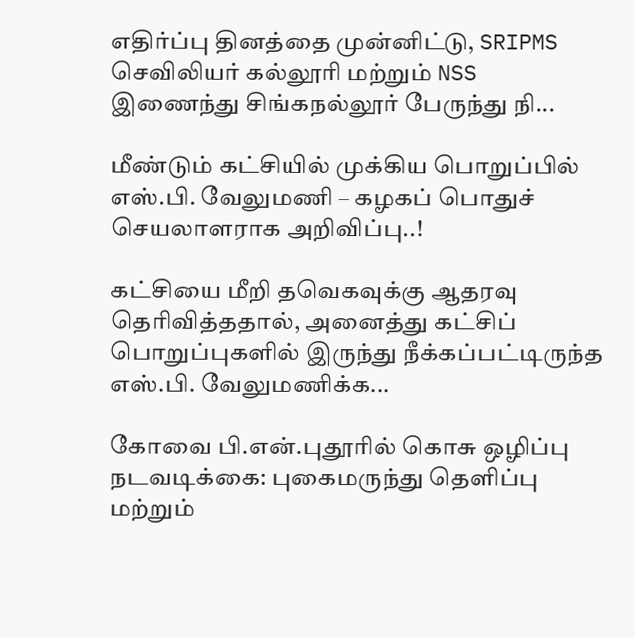எதிர்ப்பு தினத்தை முன்னிட்டு, SRIPMS செவிலியர் கல்லூரி மற்றும் NSS இணைந்து சிங்கநல்லூர் பேருந்து நி...

மீண்டும் கட்சியில் முக்கிய பொறுப்பில் எஸ்.பி. வேலுமணி – கழகப் பொதுச் செயலாளராக அறிவிப்பு..!

கட்சியை மீறி தவெகவுக்கு ஆதரவு தெரிவித்ததால், அனைத்து கட்சிப் பொறுப்புகளில் இருந்து நீக்கப்பட்டிருந்த எஸ்.பி. வேலுமணிக்க...

கோவை பி.என்.புதூரில் கொசு ஒழிப்பு நடவடிக்கை: புகைமருந்து தெளிப்பு மற்றும்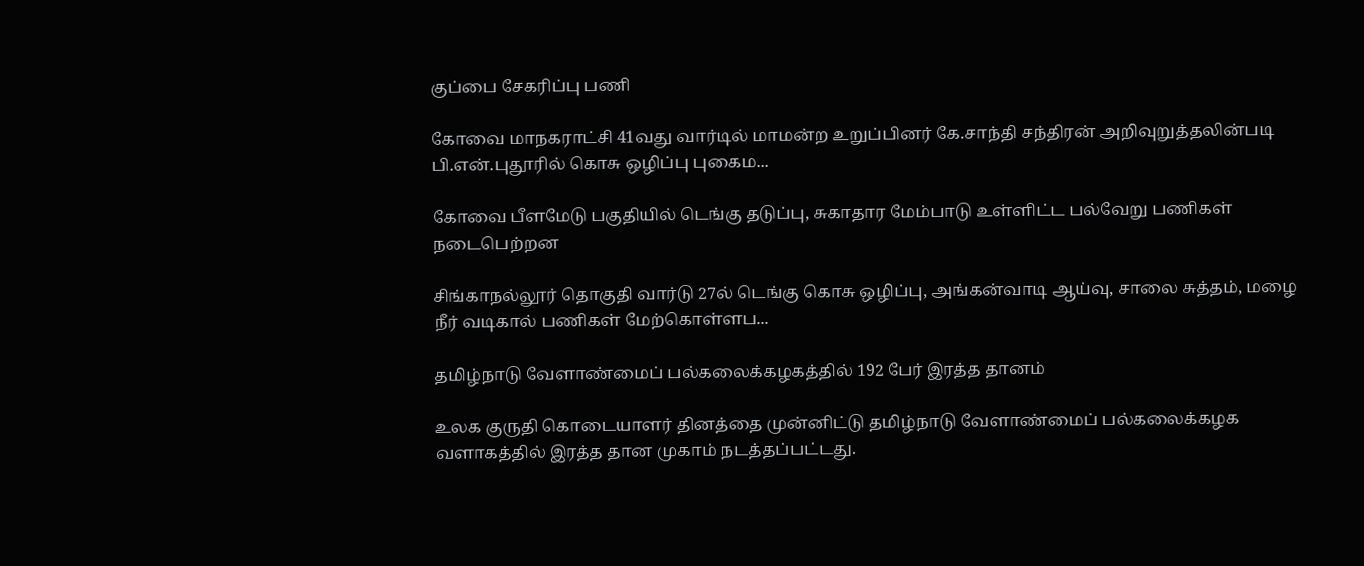குப்பை சேகரிப்பு பணி

கோவை மாநகராட்சி 41வது வார்டில் மாமன்ற உறுப்பினர் கே.சாந்தி சந்திரன் அறிவுறுத்தலின்படி பி.என்.புதூரில் கொசு ஒழிப்பு புகைம...

கோவை பீளமேடு பகுதியில் டெங்கு தடுப்பு, சுகாதார மேம்பாடு உள்ளிட்ட பல்வேறு பணிகள் நடைபெற்றன

சிங்காநல்லூர் தொகுதி வார்டு 27ல் டெங்கு கொசு ஒழிப்பு, அங்கன்வாடி ஆய்வு, சாலை சுத்தம், மழை நீர் வடிகால் பணிகள் மேற்கொள்ளப...

தமிழ்நாடு வேளாண்மைப் பல்கலைக்கழகத்தில் 192 பேர் இரத்த தானம்

உலக குருதி கொடையாளர் தினத்தை முன்னிட்டு தமிழ்நாடு வேளாண்மைப் பல்கலைக்கழக வளாகத்தில் இரத்த தான முகாம் நடத்தப்பட்டது.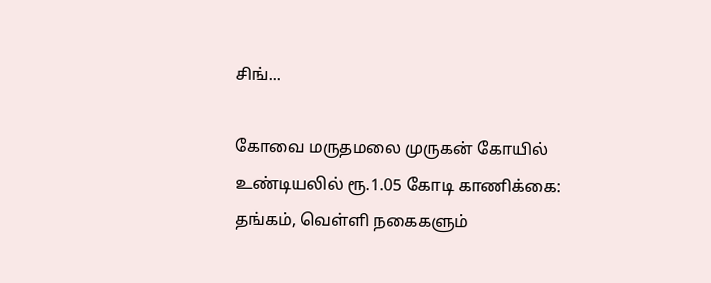சிங்...

கோவை மருதமலை முருகன் கோயில் உண்டியலில் ரூ.1.05 கோடி காணிக்கை: தங்கம், வெள்ளி நகைகளும்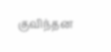குவிந்தன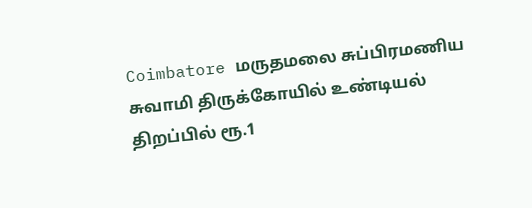Coimbatore மருதமலை சுப்பிரமணிய சுவாமி திருக்கோயில் உண்டியல் திறப்பில் ரூ.1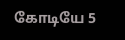கோடியே 5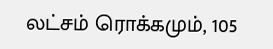லட்சம் ரொக்கமும், 105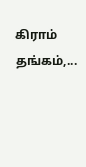கிராம் தங்கம்,...